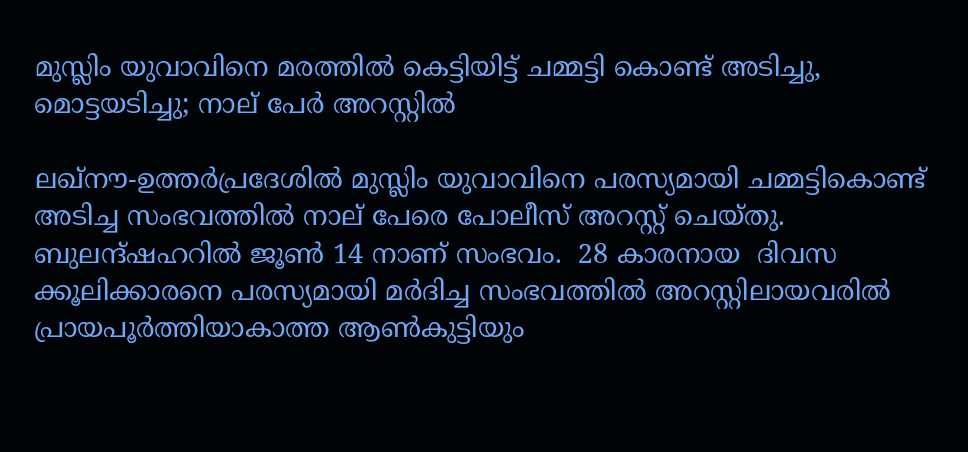മുസ്ലിം യുവാവിനെ മരത്തിൽ കെട്ടിയിട്ട് ചമ്മട്ടി കൊണ്ട് അടിച്ചു, മൊട്ടയടിച്ചു; നാല് പേര്‍ അറസ്റ്റില്‍

ലഖ്‌നൗ-ഉത്തര്‍പ്രദേശില്‍ മുസ്ലിം യുവാവിനെ പരസ്യമായി ചമ്മട്ടികൊണ്ട് അടിച്ച സംഭവത്തില്‍ നാല് പേരെ പോലീസ് അറസ്റ്റ് ചെയ്തു. ബുലന്ദ്ഷഹറില്‍ ജൂണ്‍ 14 നാണ് സംഭവം.  28 കാരനായ  ദിവസ ക്കൂലിക്കാരനെ പരസ്യമായി മര്‍ദിച്ച സംഭവത്തില്‍ അറസ്റ്റിലായവരില്‍ പ്രായപൂര്‍ത്തിയാകാത്ത ആണ്‍കുട്ടിയും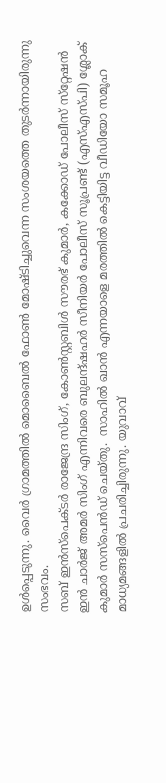ഉള്‍പ്പെടുന്നു. വൈര്‍ ഗ്രാമത്തില്‍ മൊബൈല്‍ ഫോണ്‍ മോഷ്ടിച്ചുവെന്ന സംശയത്തെ തുടര്‍ന്നായിരുന്നു സംഭവം.
സബ് ഇന്‍സ്‌പെക്ടര്‍ രാജേന്ദ്ര സിംഗ്, കോണ്‍സ്റ്റബിള്‍ സൗരഭ് കുമാര്‍, കക്കോഡ് പോലീസ് സ്‌റ്റേഷന്‍ ഇന്‍ ചാര്‍ജ് അമര്‍ സിംഗ് എന്നിവരെ ബുലന്ദ്ഷഹര്‍ സീനിയര്‍ പോലീസ് സൂപ്രണ്ട് (എസ്എസ്പി) ശ്ലോക് കുമാര്‍ സസ്‌പെന്‍ഡ് ചെയ്തു.  സാഹില്‍ ഖാന്‍ എന്നയാളെ മരത്തില്‍ കെട്ടിയിട്ട വീഡിയോ സമൂഹ മാധ്യമങ്ങളില്‍ പ്രചരിച്ചിരുന്നു. യുവാവ്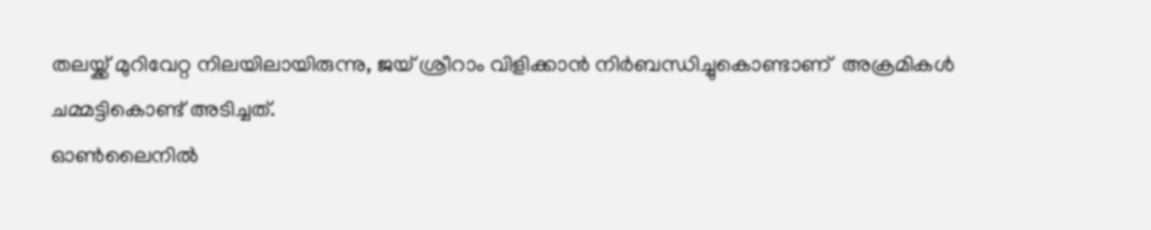തലയ്ക്ക് മുറിവേറ്റ നിലയിലായിരുന്നു, ജയ് ശ്രീറാം വിളിക്കാന്‍ നിര്‍ബന്ധിച്ചുകൊണ്ടാണ്  അക്രമികള്‍ ചമ്മട്ടികൊണ്ട് അടിച്ചത്.
ഓണ്‍ലൈനില്‍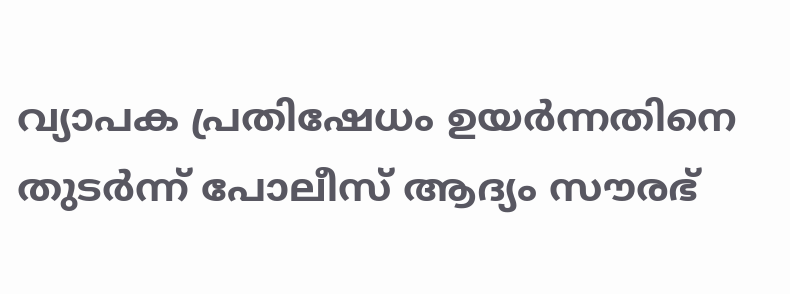വ്യാപക പ്രതിഷേധം ഉയര്‍ന്നതിനെ തുടര്‍ന്ന് പോലീസ് ആദ്യം സൗരഭ്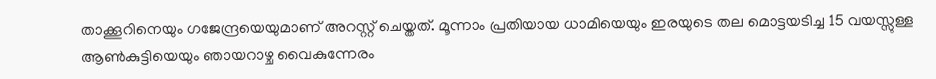താക്കൂറിനെയും ഗജേന്ദ്രയെയുമാണ് അറസ്റ്റ് ചെയ്തത്. മൂന്നാം പ്രതിയായ ധാമിയെയും ഇരയുടെ തല മൊട്ടയടിച്ച 15 വയസ്സുള്ള  ആണ്‍കുട്ടിയെയും ഞായറാഴ്ച വൈകുന്നേരം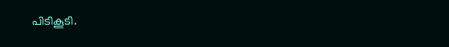പിടികൂടി.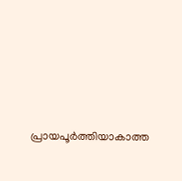പ്രായപൂര്‍ത്തിയാകാത്ത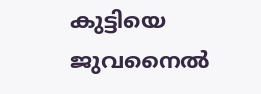കുട്ടിയെ ജുവനൈല്‍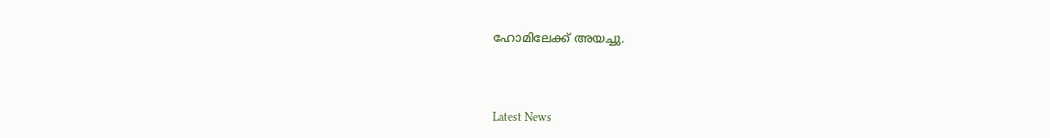ഹോമിലേക്ക് അയച്ചു.



Latest News